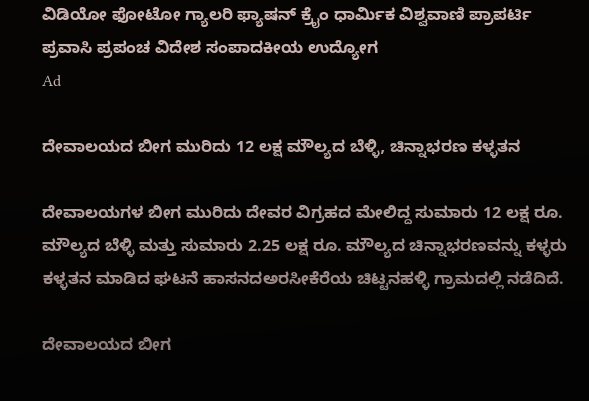ವಿಡಿಯೋ ಫೋಟೋ ಗ್ಯಾಲರಿ ಫ್ಯಾಷನ್ ಕ್ರೈಂ ಧಾರ್ಮಿಕ ವಿಶ್ವವಾಣಿ ಪ್ರಾಪರ್ಟಿ ಪ್ರವಾಸಿ ಪ್ರಪಂಚ ವಿದೇಶ ಸಂಪಾದಕೀಯ ಉದ್ಯೋಗ
Ad

ದೇವಾಲಯದ ಬೀಗ ಮುರಿದು 12 ಲಕ್ಷ ಮೌಲ್ಯದ ಬೆಳ್ಳಿ, ಚಿನ್ನಾಭರಣ ಕಳ್ಳತನ

ದೇವಾಲಯಗಳ ಬೀಗ ಮುರಿದು ದೇವರ ವಿಗ್ರಹದ ಮೇಲಿದ್ದ ಸುಮಾರು 12 ಲಕ್ಷ ರೂ. ಮೌಲ್ಯದ ಬೆಳ್ಳಿ ಮತ್ತು ಸುಮಾರು 2.25 ಲಕ್ಷ ರೂ. ಮೌಲ್ಯದ ಚಿನ್ನಾಭರಣವನ್ನು ಕಳ್ಳರು ಕಳ್ಳತನ ಮಾಡಿದ ಘಟನೆ ಹಾಸನದಅರಸೀಕೆರೆಯ ಚಿಟ್ಟನಹಳ್ಳಿ ಗ್ರಾಮದಲ್ಲಿ ನಡೆದಿದೆ.

ದೇವಾಲಯದ ಬೀಗ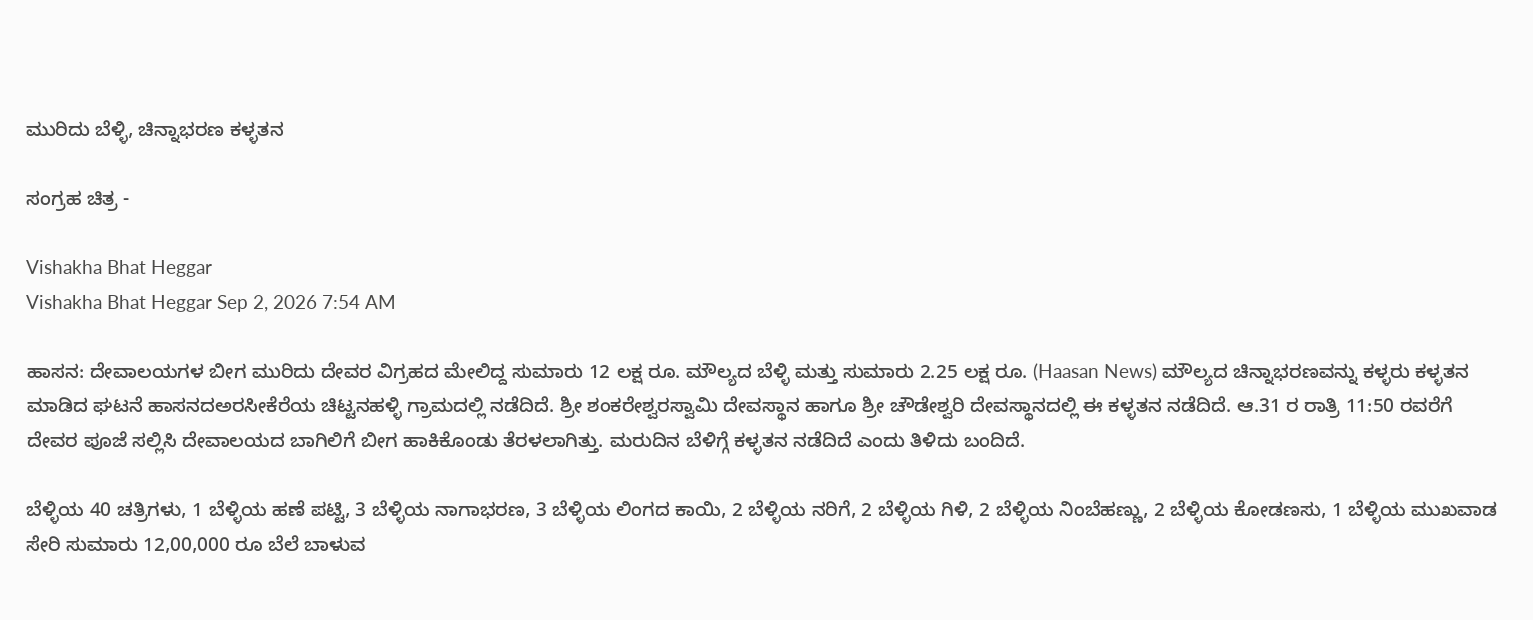ಮುರಿದು ಬೆಳ್ಳಿ, ಚಿನ್ನಾಭರಣ ಕಳ್ಳತನ

ಸಂಗ್ರಹ ಚಿತ್ರ -

Vishakha Bhat Heggar
Vishakha Bhat Heggar Sep 2, 2026 7:54 AM

ಹಾಸನ: ದೇವಾಲಯಗಳ ಬೀಗ ಮುರಿದು ದೇವರ ವಿಗ್ರಹದ ಮೇಲಿದ್ದ ಸುಮಾರು 12 ಲಕ್ಷ ರೂ. ಮೌಲ್ಯದ ಬೆಳ್ಳಿ ಮತ್ತು ಸುಮಾರು 2.25 ಲಕ್ಷ ರೂ. (Haasan News) ಮೌಲ್ಯದ ಚಿನ್ನಾಭರಣವನ್ನು ಕಳ್ಳರು ಕಳ್ಳತನ ಮಾಡಿದ ಘಟನೆ ಹಾಸನದಅರಸೀಕೆರೆಯ ಚಿಟ್ಟನಹಳ್ಳಿ ಗ್ರಾಮದಲ್ಲಿ ನಡೆದಿದೆ. ಶ್ರೀ ಶಂಕರೇಶ್ವರಸ್ವಾಮಿ ದೇವಸ್ಥಾನ ಹಾಗೂ ಶ್ರೀ ಚೌಡೇಶ್ವರಿ ದೇವಸ್ಥಾನದಲ್ಲಿ ಈ ಕಳ್ಳತನ ನಡೆದಿದೆ. ಆ.31 ರ ರಾತ್ರಿ 11:50 ರವರೆಗೆ ದೇವರ ಪೂಜೆ ಸಲ್ಲಿಸಿ ದೇವಾಲಯದ ಬಾಗಿಲಿಗೆ ಬೀಗ ಹಾಕಿಕೊಂಡು ತೆರಳಲಾಗಿತ್ತು. ಮರುದಿನ ಬೆಳಿಗ್ಗೆ ಕಳ್ಳತನ ನಡೆದಿದೆ ಎಂದು ತಿಳಿದು ಬಂದಿದೆ.

ಬೆಳ್ಳಿಯ 40 ಚತ್ರಿಗಳು, 1 ಬೆಳ್ಳಿಯ ಹಣೆ ಪಟ್ಟಿ, 3 ಬೆಳ್ಳಿಯ ನಾಗಾಭರಣ, 3 ಬೆಳ್ಳಿಯ ಲಿಂಗದ ಕಾಯಿ, 2 ಬೆಳ್ಳಿಯ ನರಿಗೆ, 2 ಬೆಳ್ಳಿಯ ಗಿಳಿ, 2 ಬೆಳ್ಳಿಯ ನಿಂಬೆಹಣ್ಣು, 2 ಬೆಳ್ಳಿಯ ಕೋಡಣಸು, 1 ಬೆಳ್ಳಿಯ ಮುಖವಾಡ ಸೇರಿ ಸುಮಾರು 12,00,000 ರೂ ಬೆಲೆ ಬಾಳುವ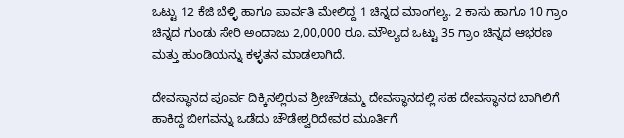ಒಟ್ಟು 12 ಕೆಜಿ ಬೆಳ್ಳಿ ಹಾಗೂ ಪಾರ್ವತಿ ಮೇಲಿದ್ದ 1 ಚಿನ್ನದ ಮಾಂಗಲ್ಯ. 2 ಕಾಸು ಹಾಗೂ 10 ಗ್ರಾಂ ಚಿನ್ನದ ಗುಂಡು ಸೇರಿ ಅಂದಾಜು 2,00,000 ರೂ. ಮೌಲ್ಯದ ಒಟ್ಟು 35 ಗ್ರಾಂ ಚಿನ್ನದ ಆಭರಣ ಮತ್ತು ಹುಂಡಿಯನ್ನು ಕಳ್ಳತನ ಮಾಡಲಾಗಿದೆ.

ದೇವಸ್ಥಾನದ ಪೂರ್ವ ದಿಕ್ಕಿನಲ್ಲಿರುವ ಶ್ರೀಚೌಡಮ್ಮ ದೇವಸ್ಥಾನದಲ್ಲಿ ಸಹ ದೇವಸ್ಥಾನದ ಬಾಗಿಲಿಗೆ ಹಾಕಿದ್ದ ಬೀಗವನ್ನು ಒಡೆದು ಚೌಡೇಶ್ವರಿದೇವರ ಮೂರ್ತಿಗೆ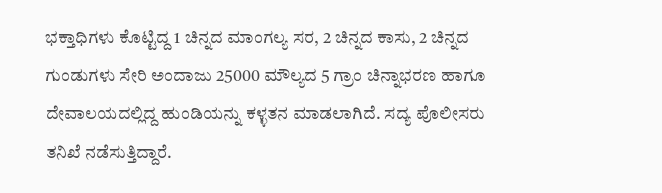ಭಕ್ತಾಧಿಗಳು ಕೊಟ್ಟಿದ್ದ 1 ಚಿನ್ನದ ಮಾಂಗಲ್ಯ ಸರ, 2 ಚಿನ್ನದ ಕಾಸು, 2 ಚಿನ್ನದ ಗುಂಡುಗಳು ಸೇರಿ ಅಂದಾಜು 25000 ಮೌಲ್ಯದ 5 ಗ್ರಾಂ ಚಿನ್ನಾಭರಣ ಹಾಗೂ ದೇವಾಲಯದಲ್ಲಿದ್ದ ಹುಂಡಿಯನ್ನು ಕಳ್ಳತನ ಮಾಡಲಾಗಿದೆ. ಸದ್ಯ ಪೊಲೀಸರು ತನಿಖೆ ನಡೆಸುತ್ತಿದ್ದಾರೆ.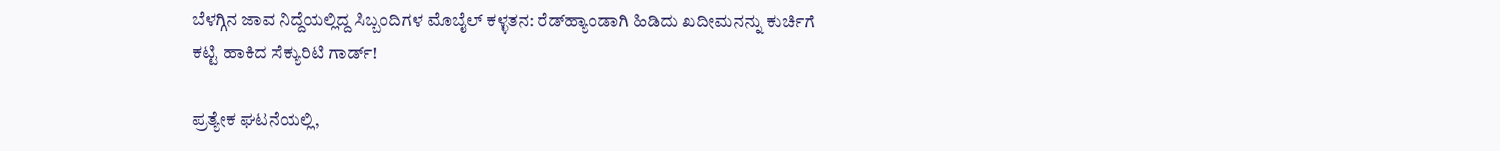ಬೆಳಗ್ಗಿನ ಜಾವ ನಿದ್ದೆಯಲ್ಲಿದ್ದ ಸಿಬ್ಬಂದಿಗಳ ಮೊಬೈಲ್ ಕಳ್ಳತನ: ರೆಡ್‌ಹ್ಯಾಂಡಾಗಿ ಹಿಡಿದು ಖದೀಮನನ್ನು ಕುರ್ಚಿಗೆ ಕಟ್ಟಿ ಹಾಕಿದ ಸೆಕ್ಯುರಿಟಿ ಗಾರ್ಡ್!

ಪ್ರತ್ಯೇಕ ಘಟನೆಯಲ್ಲಿ,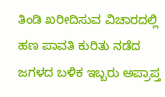ತಿಂಡಿ ಖರೀದಿಸುವ ವಿಚಾರದಲ್ಲಿ ಹಣ ಪಾವತಿ ಕುರಿತು ನಡೆದ ಜಗಳದ ಬಳಿಕ ಇಬ್ಬರು ಅಪ್ರಾಪ್ತ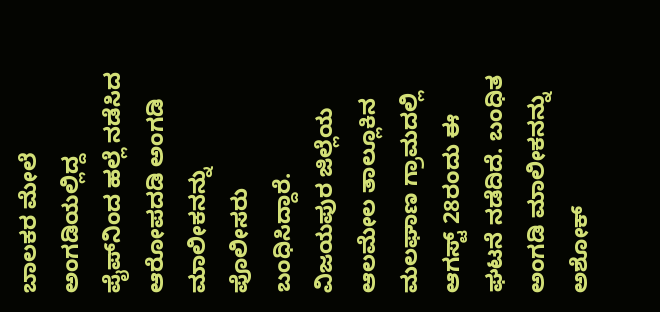ಬಾಲಕರ ಮೇಲೆ ಅಂಗಡಿಯಲ್ಲಿದ್ದ ಪೈಪ್‌ನಿಂದ ಹಲ್ಲೆ ನಡೆಸಿದ ಆರೋಪದಡಿ ಅಂಗಡಿ ಮಾಲೀಕನನ್ನು ಪೊಲೀಸರು ಬಂಧಿಸಿದ್ದಾರೆ. ವಿಜಯಪುರ ಜಿಲ್ಲೆಯ ಆಲಮೇಲ ತಾಲ್ಲೂಕಿನ ಮಲಘಾಣ ಗ್ರಾಮದಲ್ಲಿ ಆಗಸ್ಟ್‌ 28ರಂದು ಈ ಘಟನೆ ನಡೆದಿದೆ. ಬಂಧಿತ ಅಂಗಡಿ ಮಾಲೀಕನನ್ನು ಅಶೋಕ್‌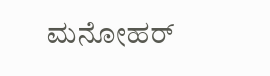ಮನೋಹರ್‌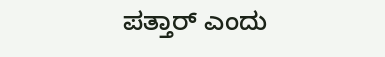ಪತ್ತಾರ್‌ ಎಂದು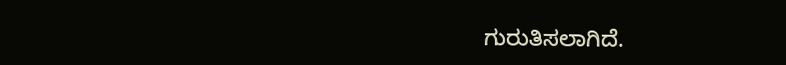ಗುರುತಿಸಲಾಗಿದೆ.